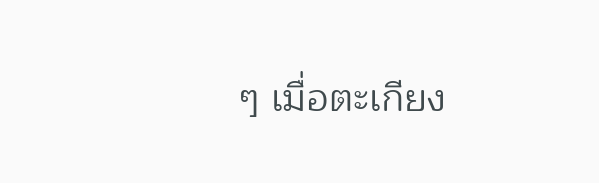ๆ เมื่อตะเกียง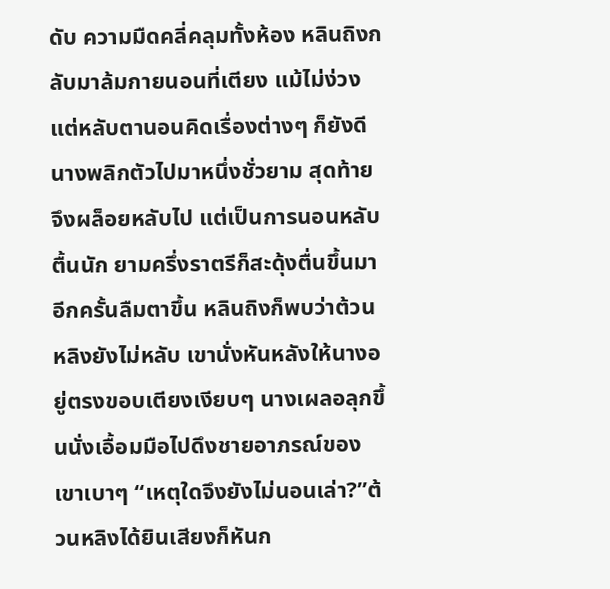ดับ ความมืดคลี่คลุมทั้งห้อง หลินถิงกลับมาล้มกายนอนที่เตียง แม้ไม่ง่วง แต่หลับตานอนคิดเรื่องต่างๆ ก็ยังดีนางพลิกตัวไปมาหนึ่งชั่วยาม สุดท้ายจึงผล็อยหลับไป แต่เป็นการนอนหลับตื้นนัก ยามครึ่งราตรีก็สะดุ้งตื่นขึ้นมาอีกครั้นลืมตาขึ้น หลินถิงก็พบว่าต้วนหลิงยังไม่หลับ เขานั่งหันหลังให้นางอยู่ตรงขอบเตียงเงียบๆ นางเผลอลุกขึ้นนั่งเอื้อมมือไปดึงชายอาภรณ์ของเขาเบาๆ “เหตุใดจึงยังไม่นอนเล่า?”ต้วนหลิงได้ยินเสียงก็หันก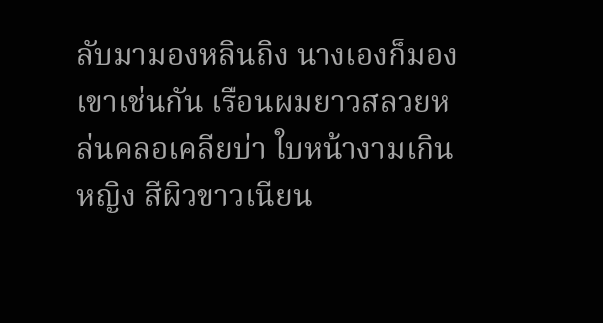ลับมามองหลินถิง นางเองก็มองเขาเช่นกัน เรือนผมยาวสลวยหล่นคลอเคลียบ่า ใบหน้างามเกินหญิง สีผิวขาวเนียน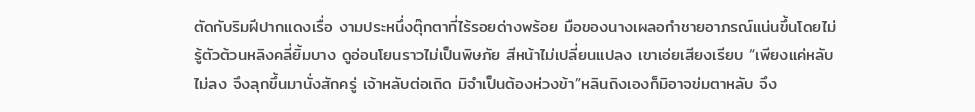ตัดกับริมฝีปากแดงเรื่อ งามประหนึ่งตุ๊กตาที่ไร้รอยด่างพร้อย มือของนางเผลอกำชายอาภรณ์แน่นขึ้นโดยไม่รู้ตัวต้วนหลิงคลี่ยิ้มบาง ดูอ่อนโยนราวไม่เป็นพิษภัย สีหน้าไม่เปลี่ยนแปลง เขาเอ่ยเสียงเรียบ “เพียงแค่หลับไม่ลง จึงลุกขึ้นมานั่งสักครู่ เจ้าหลับต่อเถิด มิจำเป็นต้องห่วงข้า”หลินถิงเองก็มิอาจข่มตาหลับ จึง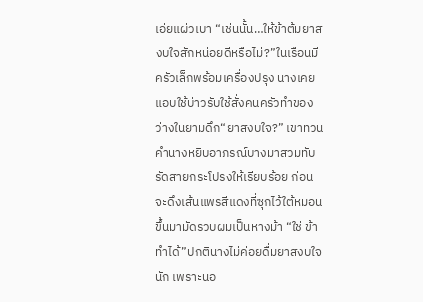เอ่ยแผ่วเบา “เช่นนั้น…ให้ข้าต้มยาสงบใจสักหน่อยดีหรือไม่?”ในเรือนมีครัวเล็กพร้อมเครื่องปรุง นางเคยแอบใช้บ่าวรับใช้สั่งคนครัวทำของว่างในยามดึก“ยาสงบใจ?” เขาทวนคำนางหยิบอาภรณ์บางมาสวมทับ รัดสายกระโปรงให้เรียบร้อย ก่อนจะดึงเส้นแพรสีแดงที่ซุกไว้ใต้หมอนขึ้นมามัดรวบผมเป็นหางม้า “ใช่ ข้าทำได้”ปกตินางไม่ค่อยดื่มยาสงบใจนัก เพราะนอ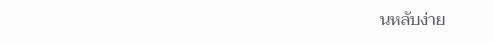นหลับง่าย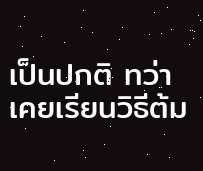เป็นปกติ ทว่าเคยเรียนวิธีต้ม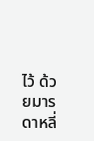ไว้ ด้วยมารดาหลี่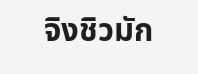จิงชิวมัก